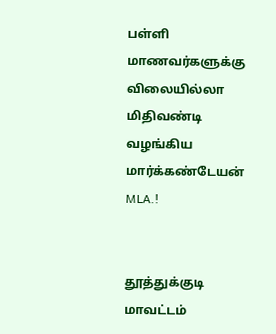பள்ளி மாணவர்களுக்கு விலையில்லா மிதிவண்டி வழங்கிய மார்க்கண்டேயன் MLA.!


தூத்துக்குடி மாவட்டம்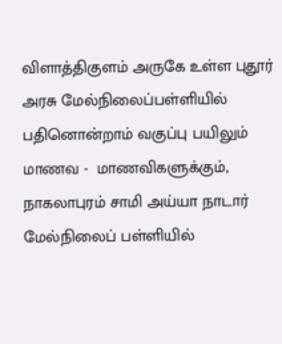விளாத்திகுளம் அருகே உள்ள புதூர் அரசு மேல்நிலைப்பள்ளியில் பதினொன்றாம் வகுப்பு பயிலும் மாணவ -  மாணவிகளுக்கும், நாகலாபுரம் சாமி அய்யா நாடார் மேல்நிலைப் பள்ளியில்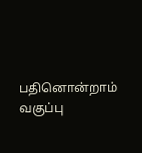பதினொன்றாம் வகுப்பு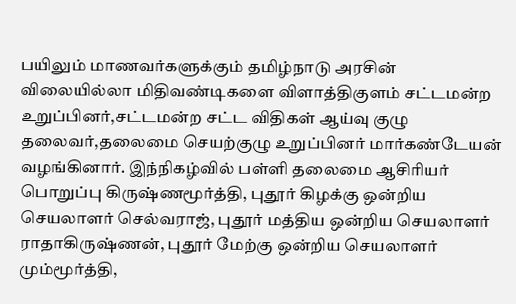பயிலும் மாணவர்களுக்கும் தமிழ்நாடு அரசின் விலையில்லா மிதிவண்டிகளை விளாத்திகுளம் சட்டமன்ற உறுப்பினர்,சட்டமன்ற சட்ட விதிகள் ஆய்வு குழு தலைவர்,தலைமை செயற்குழு உறுப்பினர் மார்கண்டேயன் வழங்கினார். இந்நிகழ்வில் பள்ளி தலைமை ஆசிரியர் பொறுப்பு கிருஷ்ணமூர்த்தி, புதூர் கிழக்கு ஒன்றிய செயலாளர் செல்வராஜ், புதூர் மத்திய ஒன்றிய செயலாளர் ராதாகிருஷ்ணன், புதூர் மேற்கு ஒன்றிய செயலாளர் மும்மூர்த்தி,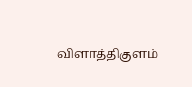விளாத்திகுளம்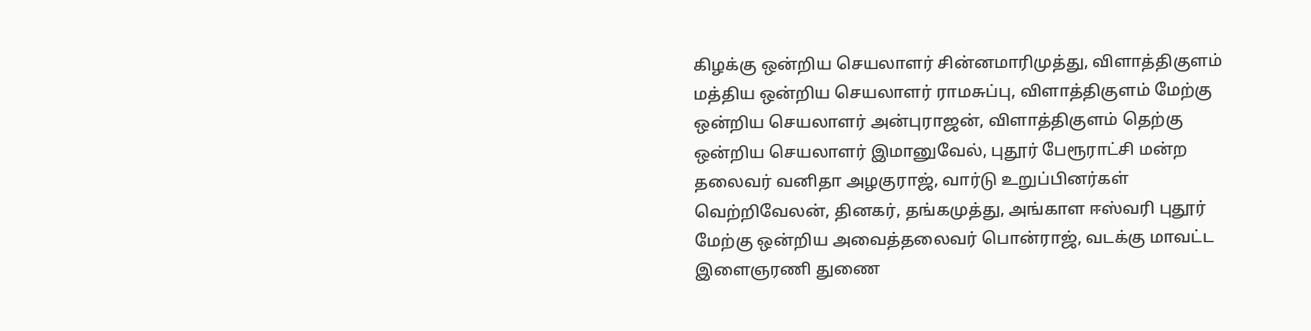கிழக்கு ஒன்றிய செயலாளர் சின்னமாரிமுத்து, விளாத்திகுளம் மத்திய ஒன்றிய செயலாளர் ராமசுப்பு, விளாத்திகுளம் மேற்கு ஒன்றிய செயலாளர் அன்புராஜன், விளாத்திகுளம் தெற்கு ஒன்றிய செயலாளர் இமானுவேல், புதூர் பேரூராட்சி மன்ற தலைவர் வனிதா அழகுராஜ், வார்டு உறுப்பினர்கள் வெற்றிவேலன், தினகர், தங்கமுத்து, அங்காள ஈஸ்வரி புதூர் மேற்கு ஒன்றிய அவைத்தலைவர் பொன்ராஜ், வடக்கு மாவட்ட இளைஞரணி துணை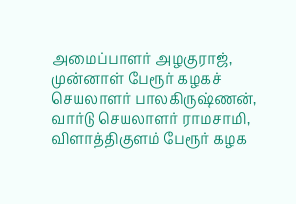அமைப்பாளர் அழகுராஜ், முன்னாள் பேரூர் கழகச் செயலாளர் பாலகிருஷ்ணன், வார்டு செயலாளர் ராமசாமி, விளாத்திகுளம் பேரூர் கழக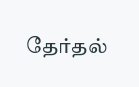தேர்தல்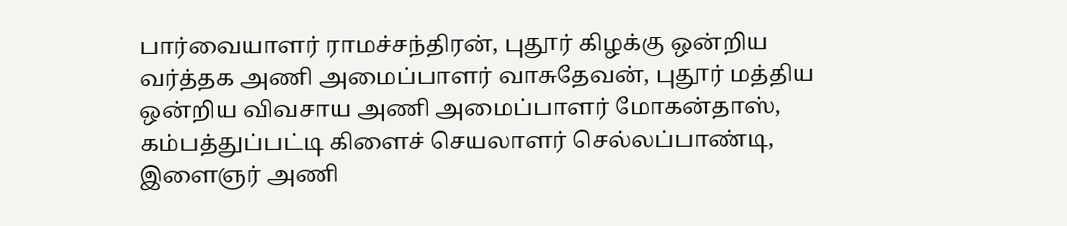பார்வையாளர் ராமச்சந்திரன், புதூர் கிழக்கு ஒன்றிய வர்த்தக அணி அமைப்பாளர் வாசுதேவன், புதூர் மத்திய ஒன்றிய விவசாய அணி அமைப்பாளர் மோகன்தாஸ், கம்பத்துப்பட்டி கிளைச் செயலாளர் செல்லப்பாண்டி, இளைஞர் அணி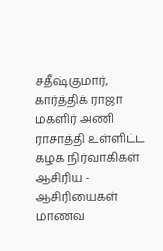சதீஷ்குமார், கார்த்திக் ராஜா மகளிர் அணி ராசாத்தி உள்ளிட்ட கழக நிர்வாகிகள் ஆசிரிய - ஆசிரியைகள் மாணவ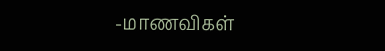-மாணவிகள்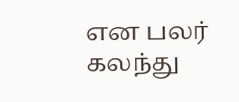என பலர் கலந்து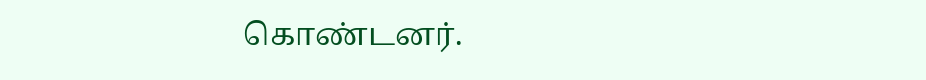கொண்டனர்.